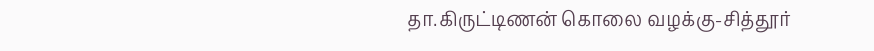தா.கிருட்டிணன் கொலை வழக்கு-சித்தூர்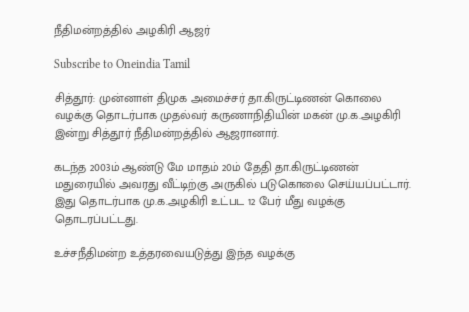நீதிமன்றத்தில் அழகிரி ஆஜர்

Subscribe to Oneindia Tamil

சித்தூர்: முன்னாள் திமுக அமைச்சர் தா.கிருட்டிணன் கொலை வழக்கு தொடர்பாக முதல்வர் கருணாநிதியின் மகன் மு.க.அழகிரி இன்று சித்தூர் நீதிமன்றத்தில் ஆஜரானார்.

கடந்த 2003ம் ஆண்டு மே மாதம் 20ம் தேதி தா.கிருட்டிணன் மதுரையில் அவரது வீட்டிற்கு அருகில் படுகொலை செய்யப்பட்டார். இது தொடர்பாக மு.க.அழகிரி உட்பட 12 பேர் மீது வழக்கு தொடரப்பட்டது.

உச்சநீதிமன்ற உத்தரவையடுத்து இந்த வழக்கு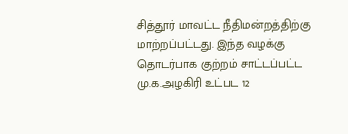சித்தூர் மாவட்ட நீதிமன்றத்திற்கு மாற்றப்பட்டது. இந்த வழக்கு தொடர்பாக குற்றம் சாட்டப்பட்ட மு.க.அழகிரி உட்பட 12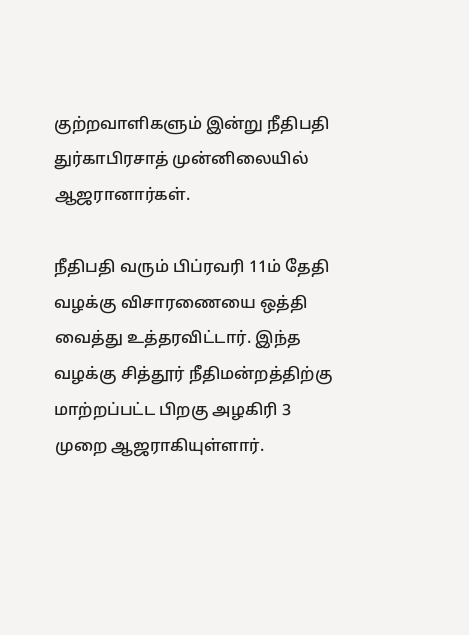குற்றவாளிகளும் இன்று நீதிபதி துர்காபிரசாத் முன்னிலையில் ஆஜரானார்கள்.

நீதிபதி வரும் பிப்ரவரி 11ம் தேதி வழக்கு விசாரணையை ஒத்தி வைத்து உத்தரவிட்டார். இந்த வழக்கு சித்தூர் நீதிமன்றத்திற்கு மாற்றப்பட்ட பிறகு அழகிரி 3 முறை ஆஜராகியுள்ளார்.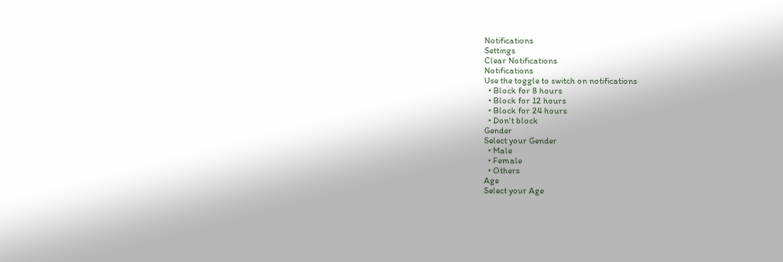Notifications
Settings
Clear Notifications
Notifications
Use the toggle to switch on notifications
  • Block for 8 hours
  • Block for 12 hours
  • Block for 24 hours
  • Don't block
Gender
Select your Gender
  • Male
  • Female
  • Others
Age
Select your Age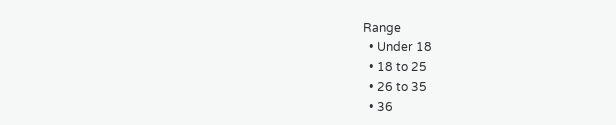Range
  • Under 18
  • 18 to 25
  • 26 to 35
  • 36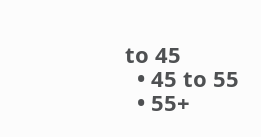to 45
  • 45 to 55
  • 55+